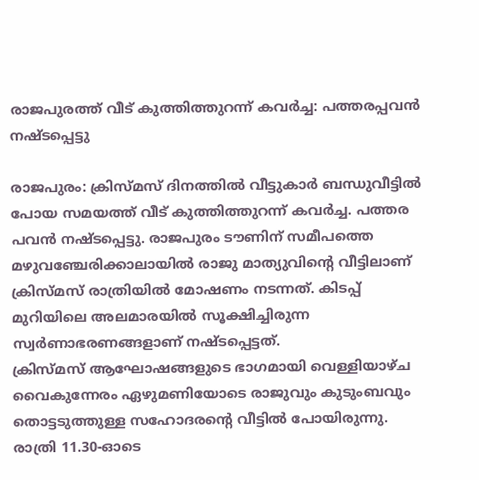രാജപുരത്ത് വീട് കുത്തിത്തുറന്ന് കവർച്ച: പത്തരപ്പവൻ നഷ്ടപ്പെട്ടു

രാജപുരം: ക്രിസ്മസ് ദിനത്തിൽ വീട്ടുകാർ ബന്ധുവീട്ടിൽ പോയ സമയത്ത് വീട് കുത്തിത്തുറന്ന് കവർച്ച. പത്തര പവൻ നഷ്ടപ്പെട്ടു. രാജപുരം ടൗണിന് സമീപത്തെ മഴുവഞ്ചേരിക്കാലായിൽ രാജു മാത്യുവിന്റെ വീട്ടിലാണ് ക്രിസ്മസ് രാത്രിയിൽ മോഷണം നടന്നത്. കിടപ്പ് മുറിയിലെ അലമാരയിൽ സൂക്ഷിച്ചിരുന്ന സ്വർണാഭരണങ്ങളാണ് നഷ്ടപ്പെട്ടത്.
ക്രിസ്മസ് ആഘോഷങ്ങളുടെ ഭാഗമായി വെള്ളിയാഴ്ച വൈകുന്നേരം ഏഴുമണിയോടെ രാജുവും കുടുംബവും തൊട്ടടുത്തുള്ള സഹോദരന്റെ വീട്ടിൽ പോയിരുന്നു. രാത്രി 11.30-ഓടെ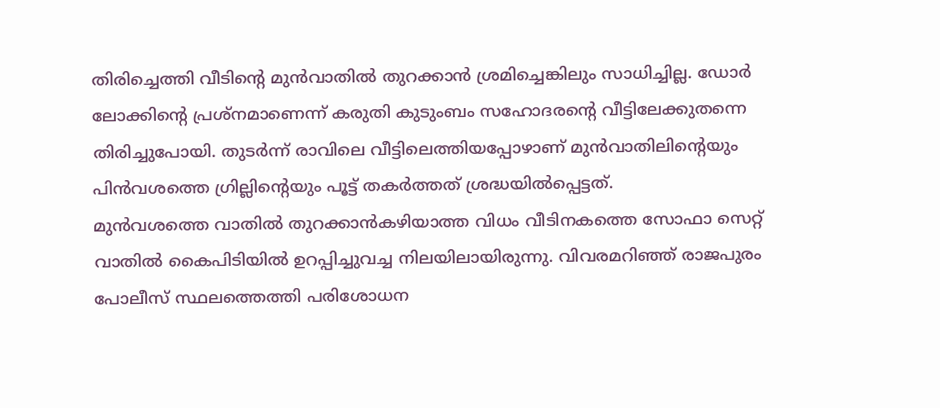തിരിച്ചെത്തി വീടിന്റെ മുൻവാതിൽ തുറക്കാൻ ശ്രമിച്ചെങ്കിലും സാധിച്ചില്ല. ഡോർ ലോക്കിന്റെ പ്രശ്നമാണെന്ന് കരുതി കുടുംബം സഹോദരന്റെ വീട്ടിലേക്കുതന്നെ തിരിച്ചുപോയി. തുടർന്ന് രാവിലെ വീട്ടിലെത്തിയപ്പോഴാണ് മുൻവാതിലിന്റെയും പിൻവശത്തെ ഗ്രില്ലിന്റെയും പൂട്ട് തകർത്തത് ശ്രദ്ധയിൽപ്പെട്ടത്.
മുൻവശത്തെ വാതിൽ തുറക്കാൻകഴിയാത്ത വിധം വീടിനകത്തെ സോഫാ സെറ്റ് വാതിൽ കൈപിടിയിൽ ഉറപ്പിച്ചുവച്ച നിലയിലായിരുന്നു. വിവരമറിഞ്ഞ് രാജപുരം പോലീസ് സ്ഥലത്തെത്തി പരിശോധന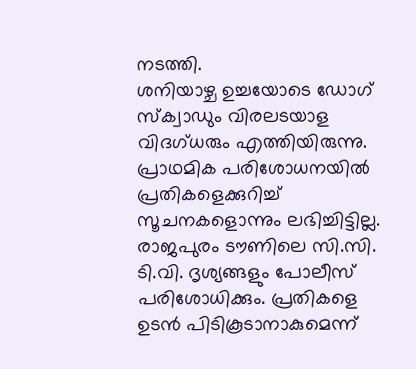നടത്തി.
ശനിയാഴ്ച ഉച്ചയോടെ ഡോഗ് സ്ക്വാഡും വിരലടയാള വിദഗ്ധരും എത്തിയിരുന്നു. പ്രാഥമിക പരിശോധനയിൽ പ്രതികളെക്കുറിച്ച് സൂചനകളൊന്നും ലഭിച്ചിട്ടില്ല. രാജപുരം ടൗണിലെ സി.സി. ടി.വി. ദൃശ്യങ്ങളും പോലീസ് പരിശോധിക്കും. പ്രതികളെ ഉടൻ പിടികൂടാനാകുമെന്ന്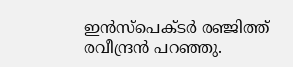ഇൻസ്പെക്ടർ രഞ്ജിത്ത് രവീന്ദ്രൻ പറഞ്ഞു.